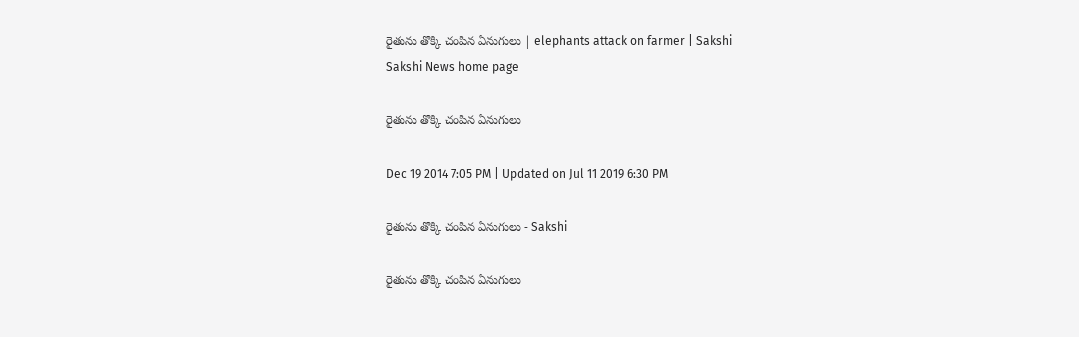రైతును తొక్కి చంపిన ఏనుగులు | elephants attack on farmer | Sakshi
Sakshi News home page

రైతును తొక్కి చంపిన ఏనుగులు

Dec 19 2014 7:05 PM | Updated on Jul 11 2019 6:30 PM

రైతును తొక్కి చంపిన ఏనుగులు - Sakshi

రైతును తొక్కి చంపిన ఏనుగులు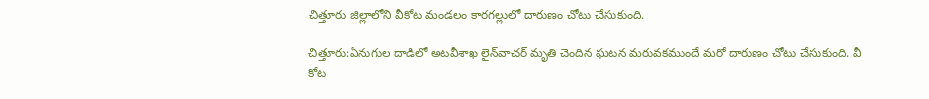చిత్తూరు జిల్లాలోని వీకోట మండలం కారగల్లులో దారుణం చోటు చేసుకుంది.

చిత్తూరు:ఏనుగుల దాడిలో అటవీశాఖ లైన్‌వాచర్ మృతి చెందిన ఘటన మరువకముందే మరో దారుణం చోటు చేసుకుంది. వీ కోట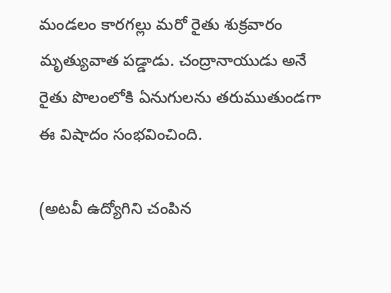మండలం కారగల్లు మరో రైతు శుక్రవారం మృత్యువాత పడ్డాడు. చంద్రానాయుడు అనే రైతు పొలంలోకి ఏనుగులను తరుముతుండగా ఈ విషాదం సంభవించింది.

(అటవీ ఉద్యోగిని చంపిన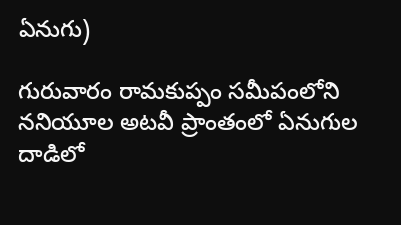ఏనుగు)

గురువారం రామకుప్పం సమీపంలోని ననియూల అటవీ ప్రాంతంలో ఏనుగుల దాడిలో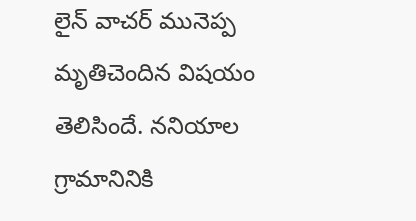లైన్ వాచర్ మునెప్ప మృతిచెందిన విషయం తెలిసిందే. ననియాల గ్రామానినికి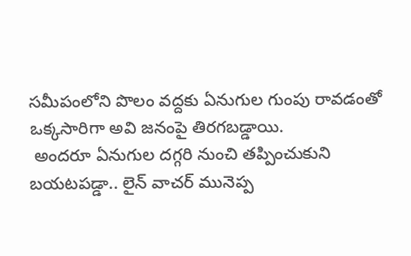సమీపంలోని పొలం వద్దకు ఏనుగుల గుంపు రావడంతో ఒక్కసారిగా అవి జనంపై తిరగబడ్డాయి.
 అందరూ ఏనుగుల దగ్గరి నుంచి తప్పించుకుని బయటపడ్డా.. లైన్ వాచర్ మునెప్ప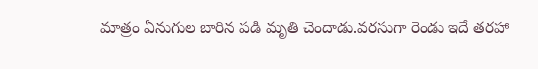మాత్రం ఏనుగుల బారిన పడి మృతి చెందాడు.వరసుగా రెండు ఇదే తరహా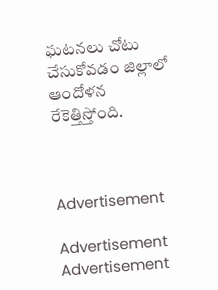ఘటనలు చోటు చేసుకోవడం జిల్లాలో ఆందోళన రేకెత్తిస్తోంది.



Advertisement

Advertisement
Advertisement